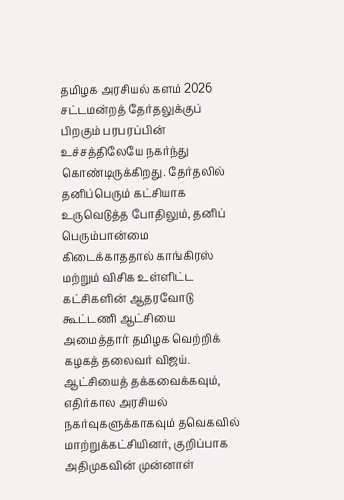தமிழக அரசியல் களம் 2026 சட்டமன்றத் தேர்தலுக்குப் பிறகும் பரபரப்பின் உச்சத்திலேயே நகர்ந்து கொண்டிருக்கிறது. தேர்தலில் தனிப்பெரும் கட்சியாக உருவெடுத்த போதிலும், தனிப் பெரும்பான்மை கிடைக்காததால் காங்கிரஸ் மற்றும் விசிக உள்ளிட்ட கட்சிகளின் ஆதரவோடு கூட்டணி ஆட்சியை அமைத்தார் தமிழக வெற்றிக் கழகத் தலைவர் விஜய். ஆட்சியைத் தக்கவைக்கவும், எதிர்கால அரசியல் நகர்வுகளுக்காகவும் தவெகவில் மாற்றுக்கட்சியினர், குறிப்பாக அதிமுகவின் முன்னாள்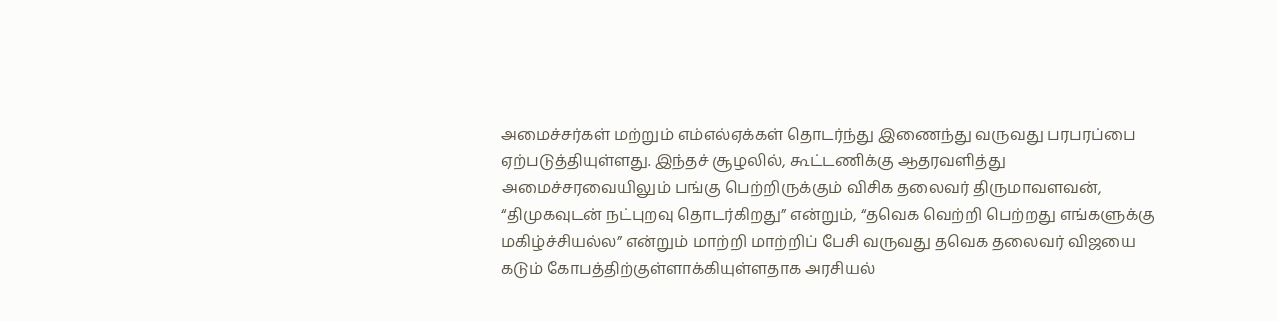அமைச்சர்கள் மற்றும் எம்எல்ஏக்கள் தொடர்ந்து இணைந்து வருவது பரபரப்பை ஏற்படுத்தியுள்ளது. இந்தச் சூழலில், கூட்டணிக்கு ஆதரவளித்து அமைச்சரவையிலும் பங்கு பெற்றிருக்கும் விசிக தலைவர் திருமாவளவன், “திமுகவுடன் நட்புறவு தொடர்கிறது” என்றும், “தவெக வெற்றி பெற்றது எங்களுக்கு மகிழ்ச்சியல்ல” என்றும் மாற்றி மாற்றிப் பேசி வருவது தவெக தலைவர் விஜயை கடும் கோபத்திற்குள்ளாக்கியுள்ளதாக அரசியல்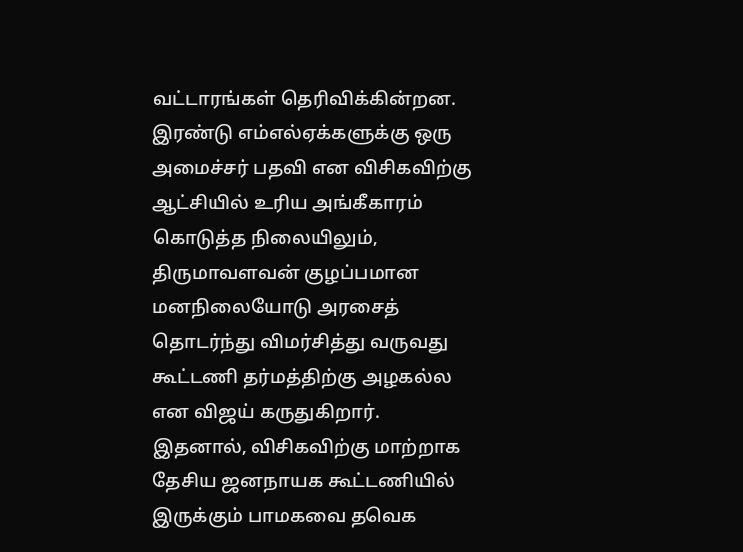வட்டாரங்கள் தெரிவிக்கின்றன.
இரண்டு எம்எல்ஏக்களுக்கு ஒரு அமைச்சர் பதவி என விசிகவிற்கு ஆட்சியில் உரிய அங்கீகாரம் கொடுத்த நிலையிலும், திருமாவளவன் குழப்பமான மனநிலையோடு அரசைத் தொடர்ந்து விமர்சித்து வருவது கூட்டணி தர்மத்திற்கு அழகல்ல என விஜய் கருதுகிறார். இதனால், விசிகவிற்கு மாற்றாக தேசிய ஜனநாயக கூட்டணியில் இருக்கும் பாமகவை தவெக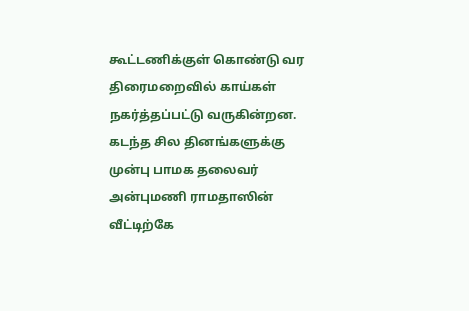கூட்டணிக்குள் கொண்டு வர திரைமறைவில் காய்கள் நகர்த்தப்பட்டு வருகின்றன. கடந்த சில தினங்களுக்கு முன்பு பாமக தலைவர் அன்புமணி ராமதாஸின் வீட்டிற்கே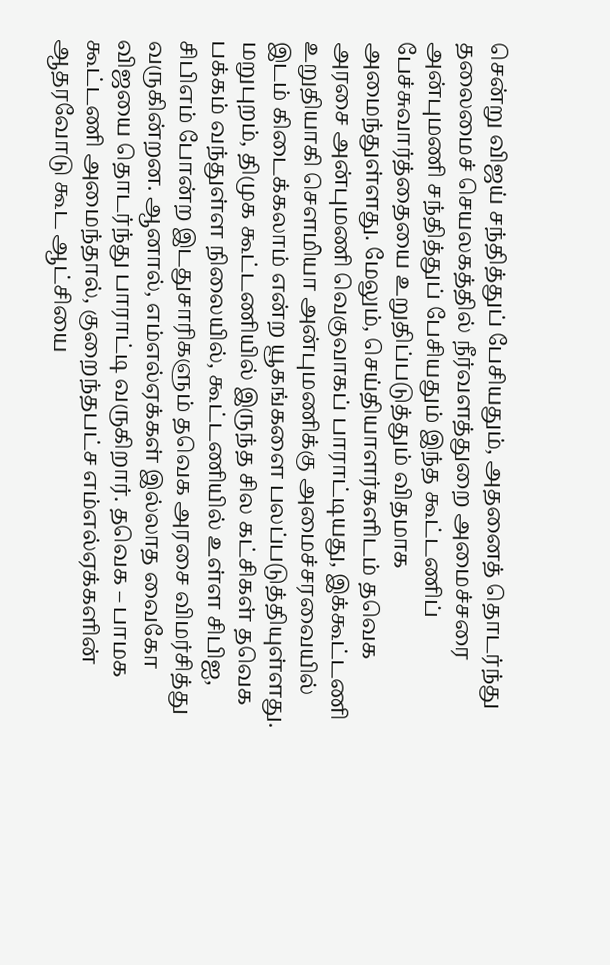சென்று விஜய் சந்தித்துப் பேசியதும், அதனைத் தொடர்ந்து தலைமைச் செயலகத்தில் நீர்வளத்துறை அமைச்சரை அன்புமணி சந்தித்துப் பேசியதும் இந்த கூட்டணிப் பேச்சுவார்த்தையை உறுதிப்படுத்தும் விதமாக அமைந்துள்ளது. மேலும், செய்தியாளர்களிடம் தவெக அரசை அன்புமணி வெகுவாகப் பாராட்டியது, இக்கூட்டணி உறுதியாகி சௌமியா அன்புமணிக்கு அமைச்சரவையில் இடம் கிடைக்கலாம் என்ற யூகங்களை பலப்படுத்தியுள்ளது.
மறுபுறம், திமுக கூட்டணியில் இருந்த சில கட்சிகள் தவெக பக்கம் வந்துள்ள நிலையில், கூட்டணியில் உள்ள சிபிஐ, சிபிஎம் போன்ற இடதுசாரிகளும் தவெக அரசை விமர்சித்து வருகின்றன. ஆனால், எம்எல்ஏக்கள் இல்லாத வைகோ விஜயை தொடர்ந்து பாராட்டி வருகிறார். தவெக – பாமக கூட்டணி அமைந்தால், குறைந்தபட்ச எம்எல்ஏக்களின் ஆதரவோடு கூட ஆட்சியை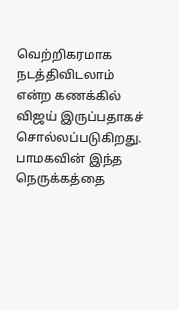வெற்றிகரமாக நடத்திவிடலாம் என்ற கணக்கில் விஜய் இருப்பதாகச் சொல்லப்படுகிறது. பாமகவின் இந்த நெருக்கத்தை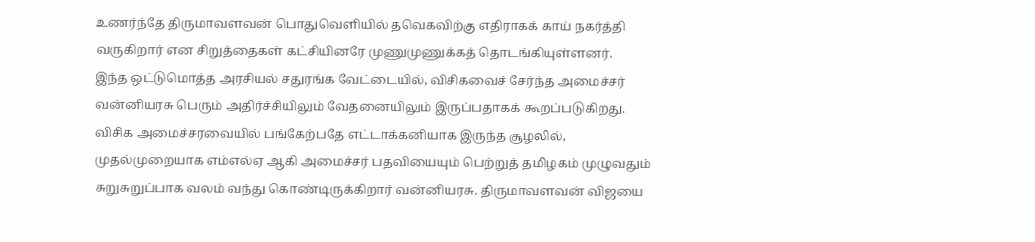உணர்ந்தே திருமாவளவன் பொதுவெளியில் தவெகவிற்கு எதிராகக் காய் நகர்த்தி வருகிறார் என சிறுத்தைகள் கட்சியினரே முணுமுணுக்கத் தொடங்கியுள்ளனர்.
இந்த ஒட்டுமொத்த அரசியல் சதுரங்க வேட்டையில், விசிகவைச் சேர்ந்த அமைச்சர் வன்னியரசு பெரும் அதிர்ச்சியிலும் வேதனையிலும் இருப்பதாகக் கூறப்படுகிறது. விசிக அமைச்சரவையில் பங்கேற்பதே எட்டாக்கனியாக இருந்த சூழலில், முதல்முறையாக எம்எல்ஏ ஆகி அமைச்சர் பதவியையும் பெற்றுத் தமிழகம் முழுவதும் சுறுசுறுப்பாக வலம் வந்து கொண்டிருக்கிறார் வன்னியரசு. திருமாவளவன் விஜயை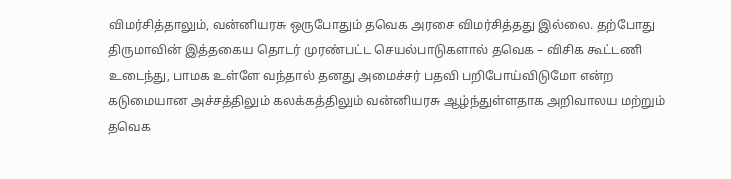விமர்சித்தாலும், வன்னியரசு ஒருபோதும் தவெக அரசை விமர்சித்தது இல்லை. தற்போது திருமாவின் இத்தகைய தொடர் முரண்பட்ட செயல்பாடுகளால் தவெக – விசிக கூட்டணி உடைந்து, பாமக உள்ளே வந்தால் தனது அமைச்சர் பதவி பறிபோய்விடுமோ என்ற கடுமையான அச்சத்திலும் கலக்கத்திலும் வன்னியரசு ஆழ்ந்துள்ளதாக அறிவாலய மற்றும் தவெக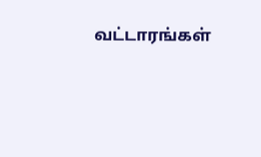வட்டாரங்கள்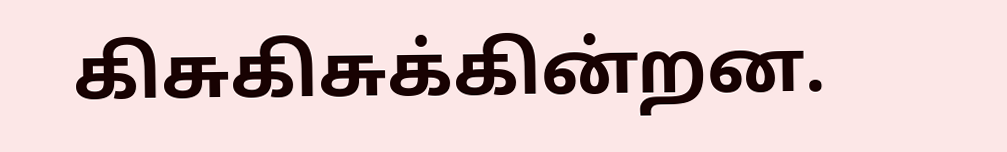கிசுகிசுக்கின்றன.